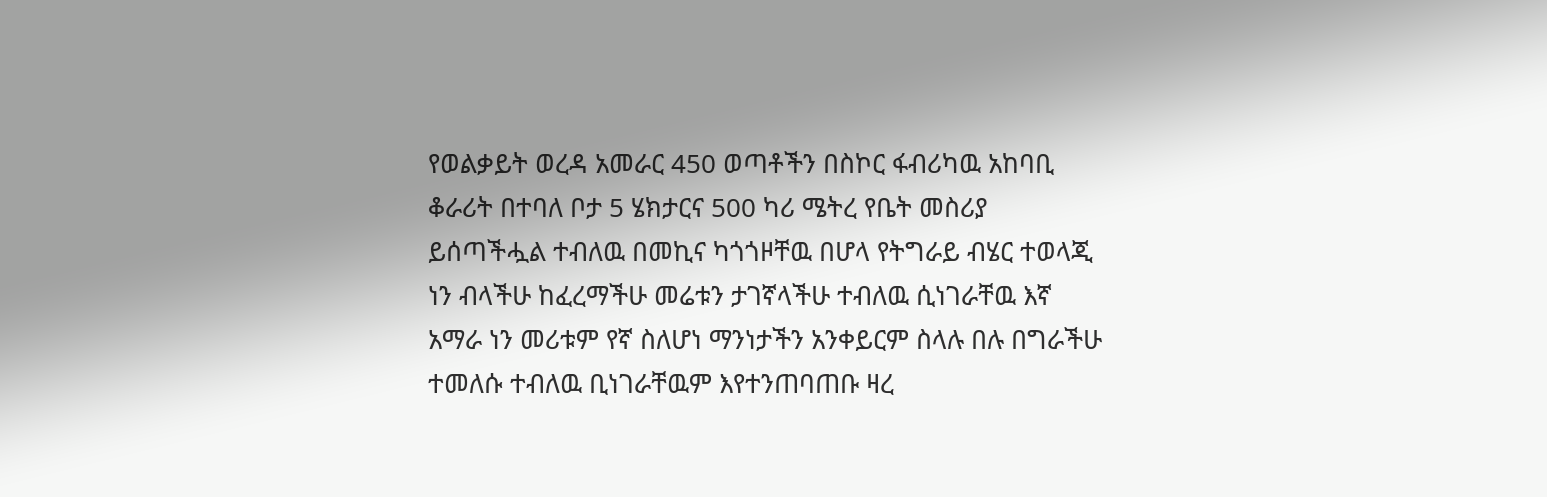የወልቃይት ወረዳ አመራር 450 ወጣቶችን በስኮር ፋብሪካዉ አከባቢ ቆራሪት በተባለ ቦታ 5 ሄክታርና 500 ካሪ ሜትረ የቤት መስሪያ ይሰጣችሗል ተብለዉ በመኪና ካጎጎዞቸዉ በሆላ የትግራይ ብሄር ተወላጂ ነን ብላችሁ ከፈረማችሁ መሬቱን ታገኛላችሁ ተብለዉ ሲነገራቸዉ እኛ አማራ ነን መሪቱም የኛ ስለሆነ ማንነታችን አንቀይርም ስላሉ በሉ በግራችሁ ተመለሱ ተብለዉ ቢነገራቸዉም እየተንጠባጠቡ ዛረ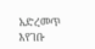አድረመጥ እየገቡ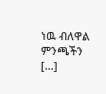ነዉ ብለዋል ምንጫችን […]